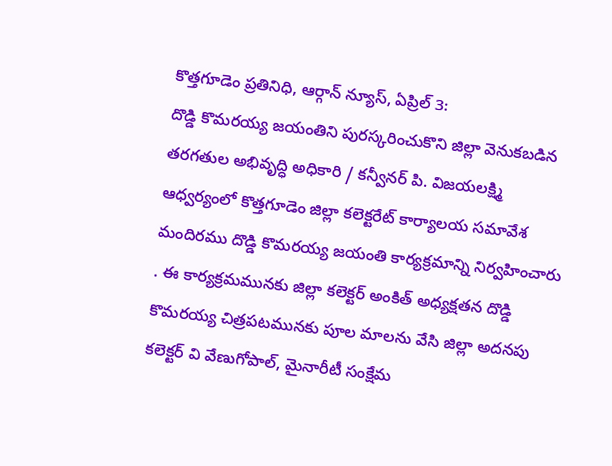కొత్తగూడెం ప్రతినిధి, ఆర్గాన్ న్యూస్, ఏప్రిల్ 3:
దొడ్డి కొమరయ్య జయంతిని పురస్కరించుకొని జిల్లా వెనుకబడిన తరగతుల అభివృద్ధి అధికారి / కన్వీనర్ పి. విజయలక్ష్మి ఆధ్వర్యంలో కొత్తగూడెం జిల్లా కలెక్టరేట్ కార్యాలయ సమావేశ మందిరము దొడ్డి కొమరయ్య జయంతి కార్యక్రమాన్ని నిర్వహించారు . ఈ కార్యక్రమమునకు జిల్లా కలెక్టర్ అంకిత్ అధ్యక్షతన దొడ్డి కొమరయ్య చిత్రపటమునకు పూల మాలను వేసి జిల్లా అదనపు కలెక్టర్ వి వేణుగోపాల్, మైనారీటీ సంక్షేమ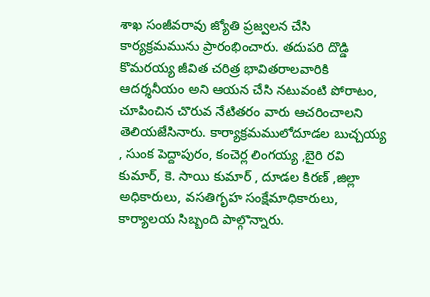శాఖ సంజీవరావు జ్యోతి ప్రజ్వలన చేసి కార్యక్రమమును ప్రారంభించారు. తదుపరి దొడ్డి కొమరయ్య జీవిత చరిత్ర భావితరాలవారికి ఆదర్శనీయం అని ఆయన చేసి నటువంటి పోరాటం, చూపించిన చొరువ నేటితరం వారు ఆచరించాలని తెలియజేసినారు. కార్యాక్రమములోదూడల బుచ్చయ్య , సుంక పెద్దాపురం, కంచెర్ల లింగయ్య ,బైరి రవి కుమార్, కె. సాయి కుమార్ , దూడల కిరణ్ ,జిల్లా అధికారులు, వసతిగృహ సంక్షేమాధికారులు, కార్యాలయ సిబ్బంది పాల్గొన్నారు.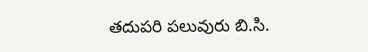తదుపరి పలువురు బి.సి.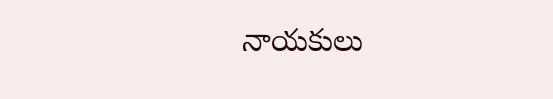నాయకులు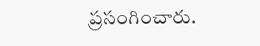ప్రసంగించారు.